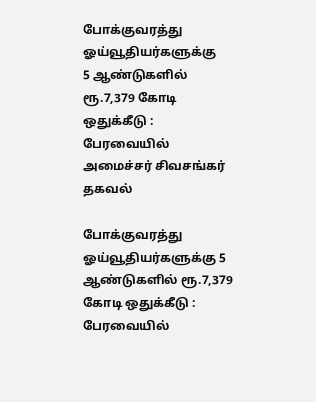போக்குவரத்து ஓய்வூதியர்களுக்கு
5 ஆண்டுகளில் ரூ.7,379 கோடி ஒதுக்கீடு : பேரவையில் அமைச்சர் சிவசங்கர் தகவல்

போக்குவரத்து ஓய்வூதியர்களுக்கு 5 ஆண்டுகளில் ரூ.7,379 கோடி ஒதுக்கீடு : பேரவையில்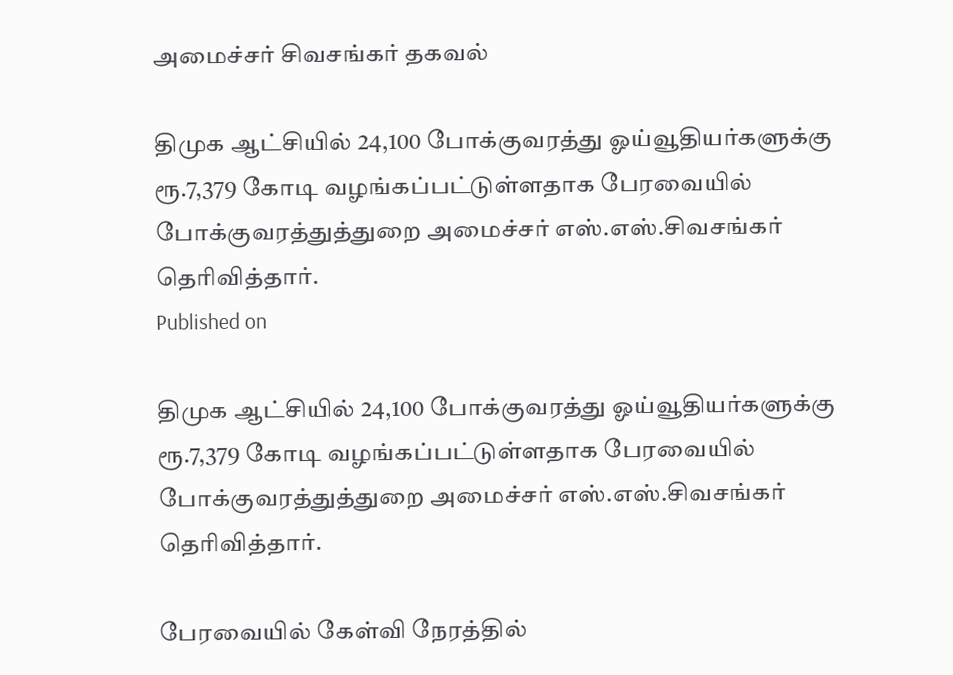அமைச்சர் சிவசங்கர் தகவல்

திமுக ஆட்சியில் 24,100 போக்குவரத்து ஓய்வூதியர்களுக்கு ரூ.7,379 கோடி வழங்கப்பட்டுள்ளதாக பேரவையில் போக்குவரத்துத்துறை அமைச்சர் எஸ்.எஸ்.சிவசங்கர் தெரிவித்தார்.
Published on

திமுக ஆட்சியில் 24,100 போக்குவரத்து ஓய்வூதியர்களுக்கு ரூ.7,379 கோடி வழங்கப்பட்டுள்ளதாக பேரவையில் போக்குவரத்துத்துறை அமைச்சர் எஸ்.எஸ்.சிவசங்கர் தெரிவித்தார்.

பேரவையில் கேள்வி நேரத்தில்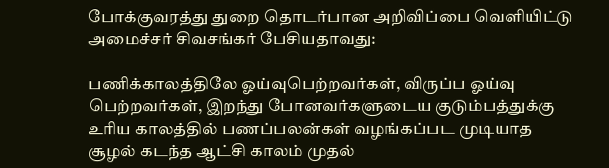போக்குவரத்து துறை தொடர்பான அறிவிப்பை வெளியிட்டு அமைச்சர் சிவசங்கர் பேசியதாவது:

பணிக்காலத்திலே ஓய்வுபெற்றவர்கள், விருப்ப ஓய்வு பெற்றவர்கள், இறந்து போனவர்களுடைய குடும்பத்துக்கு உரிய காலத்தில் பணப்பலன்கள் வழங்கப்பட முடியாத சூழல் கடந்த ஆட்சி காலம் முதல்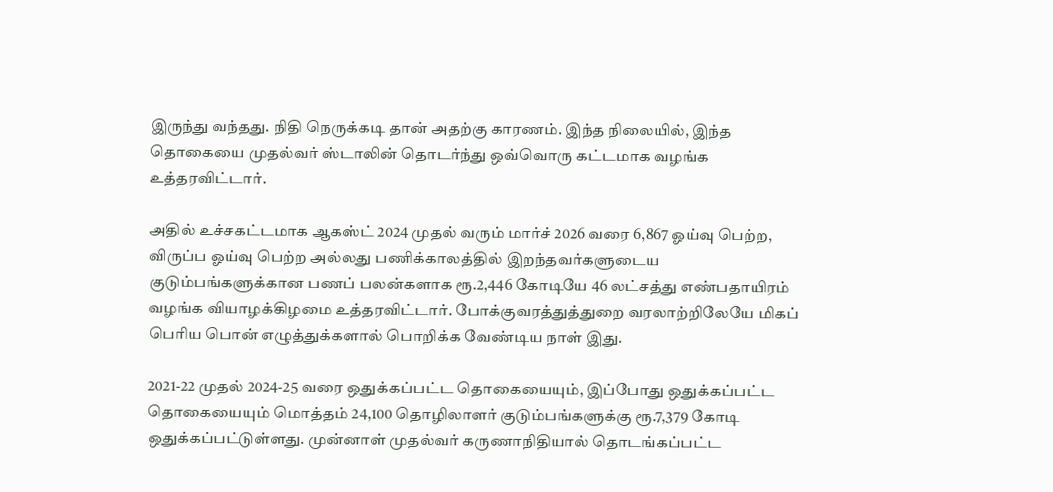இருந்து வந்தது. நிதி நெருக்கடி தான் அதற்கு காரணம். இந்த நிலையில், இந்த தொகையை முதல்வர் ஸ்டாலின் தொடர்ந்து ஒவ்வொரு கட்டமாக வழங்க உத்தரவிட்டார்.

அதில் உச்சகட்டமாக ஆகஸ்ட் 2024 முதல் வரும் மார்ச் 2026 வரை 6,867 ஓய்வு பெற்ற, விருப்ப ஓய்வு பெற்ற அல்லது பணிக்காலத்தில் இறந்தவர்களுடைய குடும்பங்களுக்கான பணப் பலன்களாக ரூ.2,446 கோடியே 46 லட்சத்து எண்பதாயிரம் வழங்க வியாழக்கிழமை உத்தரவிட்டார். போக்குவரத்துத்துறை வரலாற்றிலேயே மிகப் பெரிய பொன் எழுத்துக்களால் பொறிக்க வேண்டிய நாள் இது.

2021-22 முதல் 2024-25 வரை ஒதுக்கப்பட்ட தொகையையும், இப்போது ஒதுக்கப்பட்ட தொகையையும் மொத்தம் 24,100 தொழிலாளர் குடும்பங்களுக்கு ரூ.7,379 கோடி ஒதுக்கப்பட்டுள்ளது. முன்னாள் முதல்வர் கருணாநிதியால் தொடங்கப்பட்ட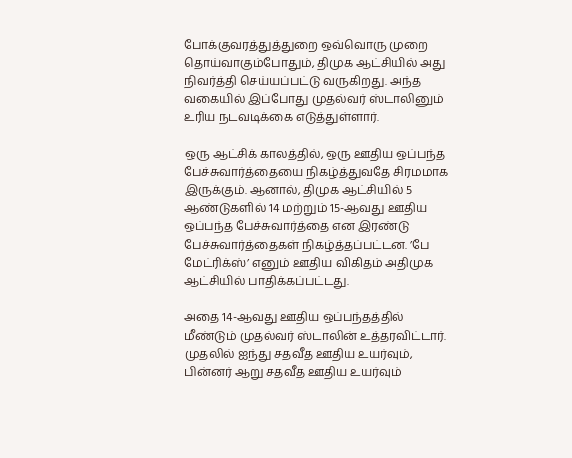போக்குவரத்துத்துறை ஒவ்வொரு முறை தொய்வாகும்போதும், திமுக ஆட்சியில் அது நிவர்த்தி செய்யப்பட்டு வருகிறது. அந்த வகையில் இப்போது முதல்வர் ஸ்டாலினும் உரிய நடவடிக்கை எடுத்துள்ளார்.

ஒரு ஆட்சிக் காலத்தில், ஒரு ஊதிய ஒப்பந்த பேச்சுவார்த்தையை நிகழ்த்துவதே சிரமமாக இருக்கும். ஆனால், திமுக ஆட்சியில் 5 ஆண்டுகளில் 14 மற்றும் 15-ஆவது ஊதிய ஒப்பந்த பேச்சுவார்த்தை என இரண்டு பேச்சுவார்த்தைகள் நிகழ்த்தப்பட்டன. ’பே மேட்ரிக்ஸ்’ எனும் ஊதிய விகிதம் அதிமுக ஆட்சியில் பாதிக்கப்பட்டது.

அதை 14-ஆவது ஊதிய ஒப்பந்தத்தில் மீண்டும் முதல்வர் ஸ்டாலின் உத்தரவிட்டார். முதலில் ஐந்து சதவீத ஊதிய உயர்வும், பின்னர் ஆறு சதவீத ஊதிய உயர்வும்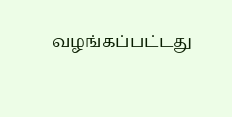வழங்கப்பட்டது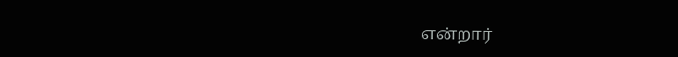என்றார்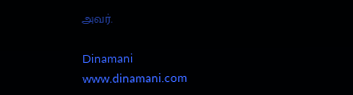அவர்.

Dinamani
www.dinamani.com